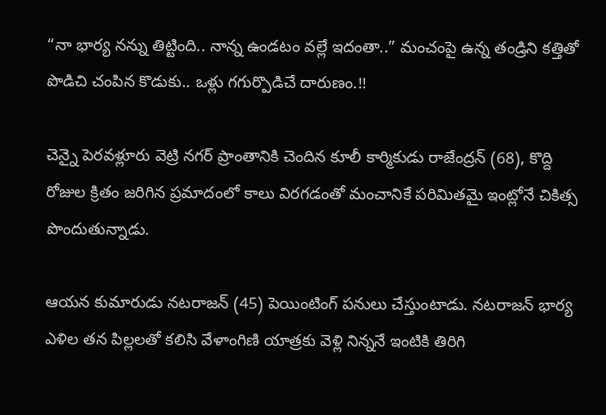“నా భార్య నన్ను తిట్టింది.. నాన్న ఉండటం వల్లే ఇదంతా..” మంచంపై ఉన్న తండ్రిని కత్తితో పొడిచి చంపిన కొడుకు.. ఒళ్లు గగుర్పొడిచే దారుణం.!!

చెన్నై పెరవళ్లూరు వెట్రి నగర్ ప్రాంతానికి చెందిన కూలీ కార్మికుడు రాజేంద్రన్ (68), కొద్ది రోజుల క్రితం జరిగిన ప్రమాదంలో కాలు విరగడంతో మంచానికే పరిమితమై ఇంట్లోనే చికిత్స పొందుతున్నాడు.

ఆయన కుమారుడు నటరాజన్ (45) పెయింటింగ్ పనులు చేస్తుంటాడు. నటరాజన్ భార్య ఎళిల తన పిల్లలతో కలిసి వేళాంగిణి యాత్రకు వెళ్లి నిన్ననే ఇంటికి తిరిగి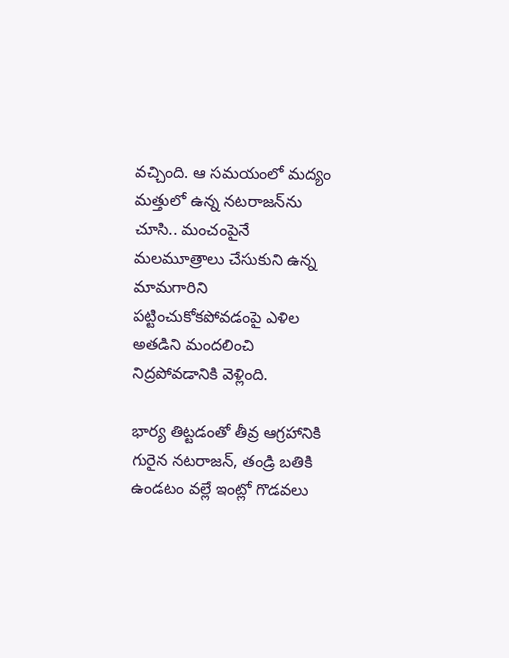వచ్చింది. ఆ సమయంలో మద్యం మత్తులో ఉన్న నటరాజన్‌ను చూసి.. మంచంపైనే మలమూత్రాలు చేసుకుని ఉన్న మామగారిని పట్టించుకోకపోవడంపై ఎళిల అతడిని మందలించి నిద్రపోవడానికి వెళ్లింది.

భార్య తిట్టడంతో తీవ్ర ఆగ్రహానికి గురైన నటరాజన్, తండ్రి బతికి ఉండటం వల్లే ఇంట్లో గొడవలు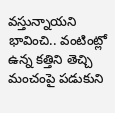వస్తున్నాయని భావించి.. వంటింట్లో ఉన్న కత్తిని తెచ్చి మంచంపై పడుకుని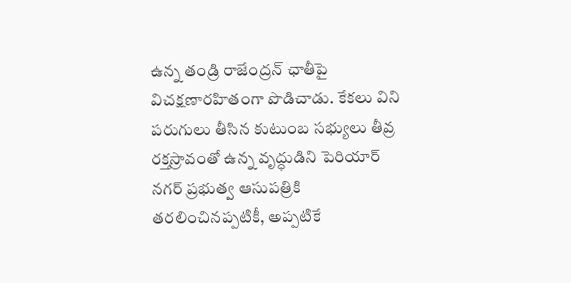ఉన్న తండ్రి రాజేంద్రన్ ఛాతీపై విచక్షణారహితంగా పొడిచాడు. కేకలు విని పరుగులు తీసిన కుటుంబ సభ్యులు తీవ్ర రక్తస్రావంతో ఉన్న వృద్ధుడిని పెరియార్ నగర్ ప్రభుత్వ ఆసుపత్రికి తరలించినప్పటికీ, అప్పటికే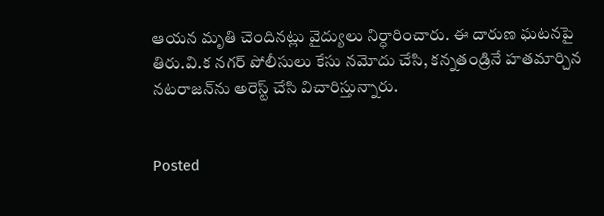ఆయన మృతి చెందినట్లు వైద్యులు నిర్ధారించారు. ఈ దారుణ ఘటనపై తిరు.వి.క నగర్ పోలీసులు కేసు నమోదు చేసి, కన్నతండ్రినే హతమార్చిన నటరాజన్‌ను అరెస్ట్ చేసి విచారిస్తున్నారు.


Posted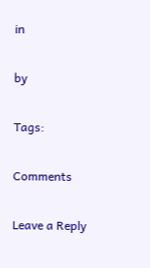in

by

Tags:

Comments

Leave a Reply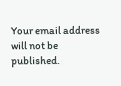Your email address will not be published.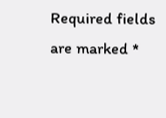Required fields are marked *